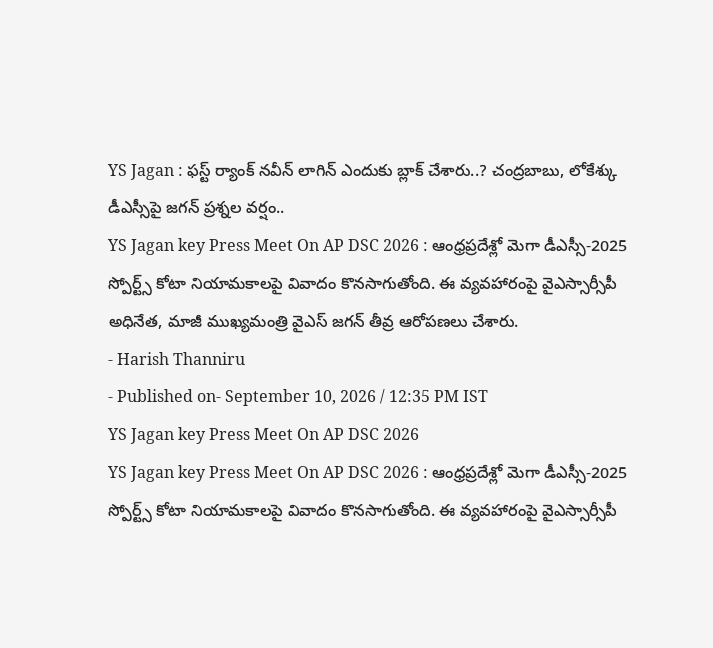YS Jagan : ఫస్ట్ ర్యాంక్ నవీన్ లాగిన్ ఎందుకు బ్లాక్ చేశారు..? చంద్రబాబు, లోకేశ్కు డీఎస్సీపై జగన్ ప్రశ్నల వర్షం..
YS Jagan key Press Meet On AP DSC 2026 : ఆంధ్రప్రదేశ్లో మెగా డీఎస్సీ-2025 స్పోర్ట్స్ కోటా నియామకాలపై వివాదం కొనసాగుతోంది. ఈ వ్యవహారంపై వైఎస్సార్సీపీ అధినేత, మాజీ ముఖ్యమంత్రి వైఎస్ జగన్ తీవ్ర ఆరోపణలు చేశారు.
- Harish Thanniru
- Published on- September 10, 2026 / 12:35 PM IST
YS Jagan key Press Meet On AP DSC 2026
YS Jagan key Press Meet On AP DSC 2026 : ఆంధ్రప్రదేశ్లో మెగా డీఎస్సీ-2025 స్పోర్ట్స్ కోటా నియామకాలపై వివాదం కొనసాగుతోంది. ఈ వ్యవహారంపై వైఎస్సార్సీపీ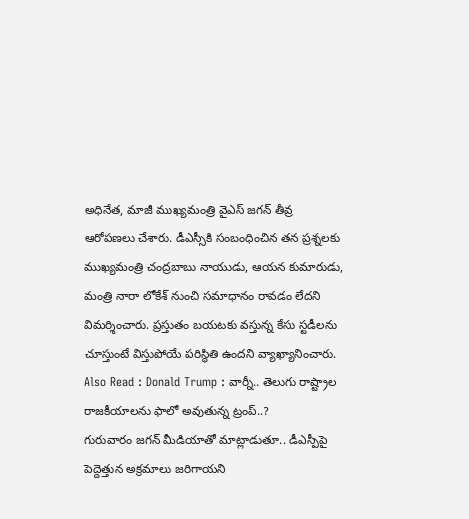అధినేత, మాజీ ముఖ్యమంత్రి వైఎస్ జగన్ తీవ్ర ఆరోపణలు చేశారు. డీఎస్సీకి సంబంధించిన తన ప్రశ్నలకు ముఖ్యమంత్రి చంద్రబాబు నాయుడు, ఆయన కుమారుడు, మంత్రి నారా లోకేశ్ నుంచి సమాధానం రావడం లేదని విమర్శించారు. ప్రస్తుతం బయటకు వస్తున్న కేసు స్టడీలను చూస్తుంటే విస్తుపోయే పరిస్థితి ఉందని వ్యాఖ్యానించారు.
Also Read : Donald Trump : వార్నీ.. తెలుగు రాష్ట్రాల రాజకీయాలను ఫాలో అవుతున్న ట్రంప్..?
గురువారం జగన్ మీడియాతో మాట్లాడుతూ.. డీఎస్పీపై పెద్దెత్తున అక్రమాలు జరిగాయని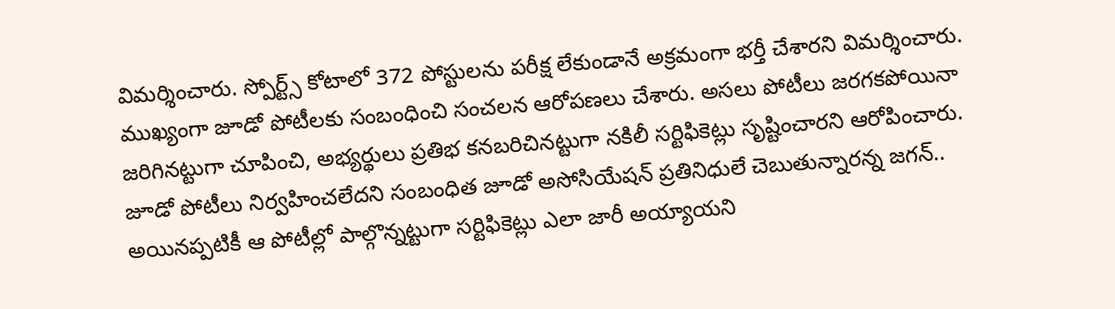విమర్శించారు. స్పోర్ట్స్ కోటాలో 372 పోస్టులను పరీక్ష లేకుండానే అక్రమంగా భర్తీ చేశారని విమర్శించారు. ముఖ్యంగా జూడో పోటీలకు సంబంధించి సంచలన ఆరోపణలు చేశారు. అసలు పోటీలు జరగకపోయినా జరిగినట్టుగా చూపించి, అభ్యర్థులు ప్రతిభ కనబరిచినట్టుగా నకిలీ సర్టిఫికెట్లు సృష్టించారని ఆరోపించారు.
జూడో పోటీలు నిర్వహించలేదని సంబంధిత జూడో అసోసియేషన్ ప్రతినిధులే చెబుతున్నారన్న జగన్.. అయినప్పటికీ ఆ పోటీల్లో పాల్గొన్నట్టుగా సర్టిఫికెట్లు ఎలా జారీ అయ్యాయని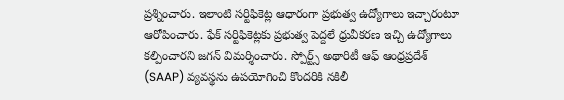ప్రశ్నించారు. ఇలాంటి సర్టిఫికెట్ల ఆధారంగా ప్రభుత్వ ఉద్యోగాలు ఇచ్చారంటూ ఆరోపించారు. ఫేక్ సర్టిఫికెట్లకు ప్రభుత్వ పెద్దలే ధ్రువీకరణ ఇచ్చి ఉద్యోగాలు కల్పించారని జగన్ విమర్శించారు. స్పోర్ట్స్ అథారిటీ ఆఫ్ ఆంధ్రప్రదేశ్ (SAAP) వ్యవస్థను ఉపయోగించి కొందరికి నకిలీ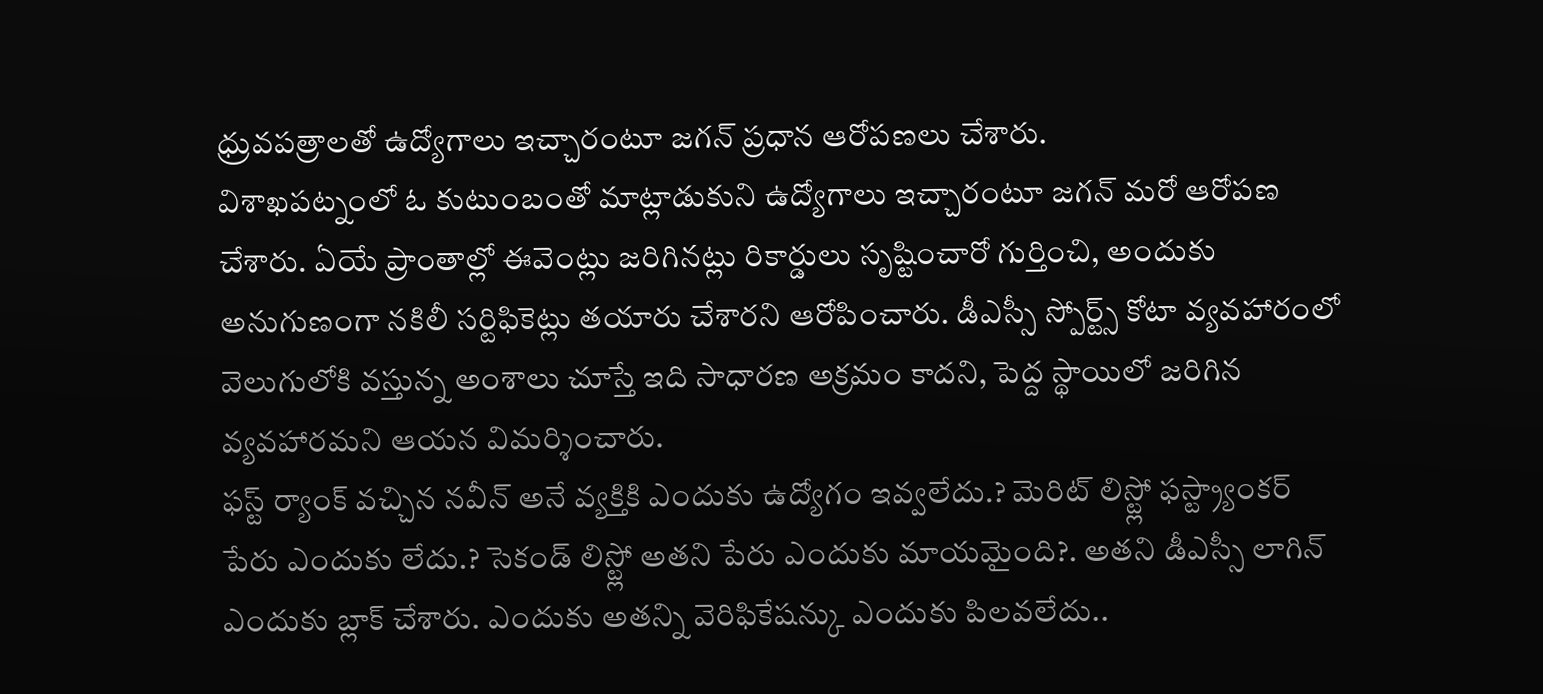ధ్రువపత్రాలతో ఉద్యోగాలు ఇచ్చారంటూ జగన్ ప్రధాన ఆరోపణలు చేశారు.
విశాఖపట్నంలో ఓ కుటుంబంతో మాట్లాడుకుని ఉద్యోగాలు ఇచ్చారంటూ జగన్ మరో ఆరోపణ చేశారు. ఏయే ప్రాంతాల్లో ఈవెంట్లు జరిగినట్లు రికార్డులు సృష్టించారో గుర్తించి, అందుకు అనుగుణంగా నకిలీ సర్టిఫికెట్లు తయారు చేశారని ఆరోపించారు. డీఎస్సీ స్పోర్ట్స్ కోటా వ్యవహారంలో వెలుగులోకి వస్తున్న అంశాలు చూస్తే ఇది సాధారణ అక్రమం కాదని, పెద్ద స్థాయిలో జరిగిన వ్యవహారమని ఆయన విమర్శించారు.
ఫస్ట్ ర్యాంక్ వచ్చిన నవీన్ అనే వ్యక్తికి ఎందుకు ఉద్యోగం ఇవ్వలేదు.? మెరిట్ లిస్ట్లో ఫస్ట్ర్యాంకర్ పేరు ఎందుకు లేదు.? సెకండ్ లిస్ట్లో అతని పేరు ఎందుకు మాయమైంది?. అతని డీఎస్సీ లాగిన్ ఎందుకు బ్లాక్ చేశారు. ఎందుకు అతన్ని వెరిఫికేషన్కు ఎందుకు పిలవలేదు..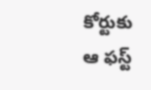కోర్టుకు ఆ ఫస్ట్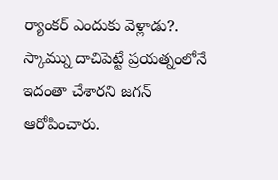ర్యాంకర్ ఎందుకు వెళ్లాడు?. స్కామ్ను దాచిపెట్టే ప్రయత్నంలోనే ఇదంతా చేశారని జగన్ ఆరోపించారు.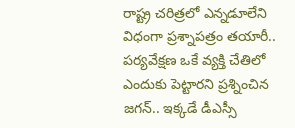రాష్ట్ర చరిత్రలో ఎన్నడూలేని విధంగా ప్రశ్నాపత్రం తయారీ.. పర్యవేక్షణ ఒకే వ్యక్తి చేతిలో ఎందుకు పెట్టారని ప్రశ్నించిన జగన్.. ఇక్కడే డీఎస్సీ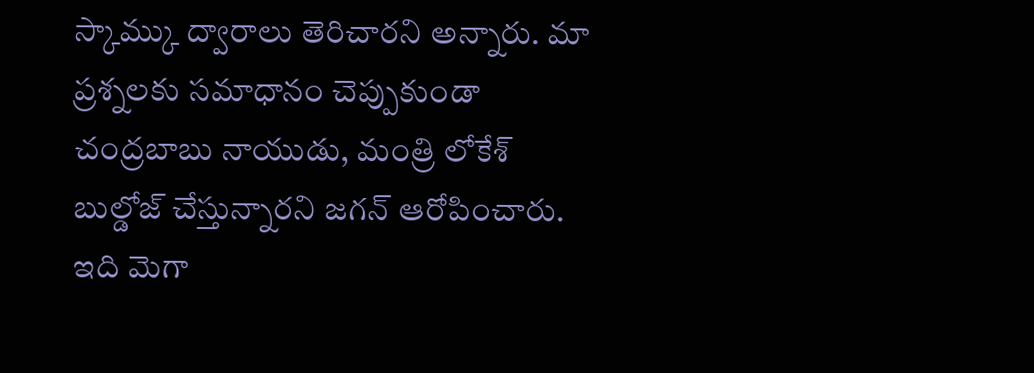స్కామ్కు ద్వారాలు తెరిచారని అన్నారు. మా ప్రశ్నలకు సమాధానం చెప్పుకుండా చంద్రబాబు నాయుడు, మంత్రి లోకేశ్ బుల్డోజ్ చేస్తున్నారని జగన్ ఆరోపించారు. ఇది మెగా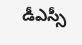డీఎస్సీ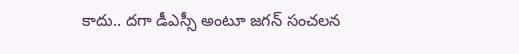కాదు.. దగా డీఎస్సీ అంటూ జగన్ సంచలన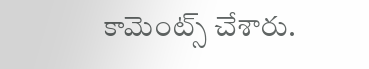కామెంట్స్ చేశారు.